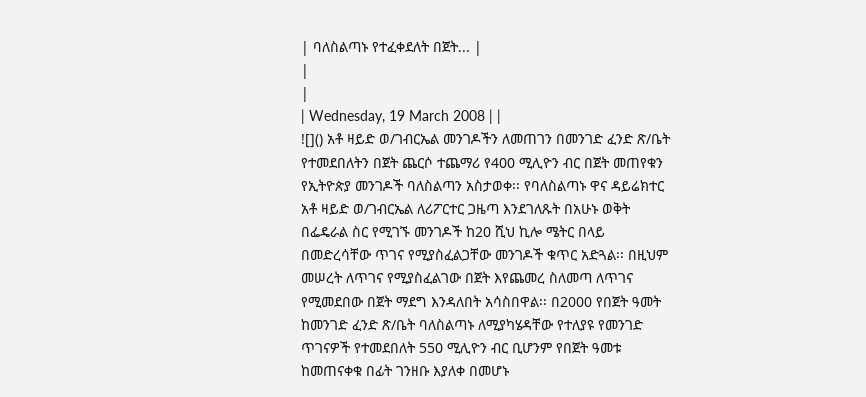| ባለስልጣኑ የተፈቀደለት በጀት... |
|
|
| Wednesday, 19 March 2008 | |
![]() አቶ ዛይድ ወ/ገብርኤል መንገዶችን ለመጠገን በመንገድ ፈንድ ጽ/ቤት የተመደበለትን በጀት ጨርሶ ተጨማሪ የ400 ሚሊዮን ብር በጀት መጠየቁን የኢትዮጵያ መንገዶች ባለስልጣን አስታወቀ፡፡ የባለስልጣኑ ዋና ዳይሬክተር አቶ ዛይድ ወ/ገብርኤል ለሪፖርተር ጋዜጣ እንደገለጹት በአሁኑ ወቅት በፌዴራል ስር የሚገኙ መንገዶች ከ20 ሺህ ኪሎ ሜትር በላይ በመድረሳቸው ጥገና የሚያስፈልጋቸው መንገዶች ቁጥር አድጓል፡፡ በዚህም መሠረት ለጥገና የሚያስፈልገው በጀት እየጨመረ ስለመጣ ለጥገና የሚመደበው በጀት ማደግ እንዳለበት አሳስበዋል፡፡ በ2000 የበጀት ዓመት ከመንገድ ፈንድ ጽ/ቤት ባለስልጣኑ ለሚያካሄዳቸው የተለያዩ የመንገድ ጥገናዎች የተመደበለት 550 ሚሊዮን ብር ቢሆንም የበጀት ዓመቱ ከመጠናቀቁ በፊት ገንዘቡ እያለቀ በመሆኑ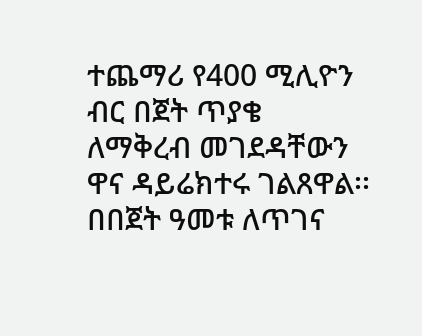ተጨማሪ የ400 ሚሊዮን ብር በጀት ጥያቄ ለማቅረብ መገደዳቸውን ዋና ዳይሬክተሩ ገልጸዋል፡፡ በበጀት ዓመቱ ለጥገና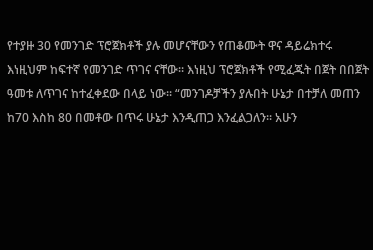የተያዙ 30 የመንገድ ፕሮጀክቶች ያሉ መሆናቸውን የጠቆሙት ዋና ዳይሬክተሩ እነዚህም ከፍተኛ የመንገድ ጥገና ናቸው፡፡ እነዚህ ፕሮጀክቶች የሚፈጁት በጀት በበጀት ዓመቱ ለጥገና ከተፈቀደው በላይ ነው፡፡ “መንገዶቻችን ያሉበት ሁኔታ በተቻለ መጠን ከ70 እስከ 80 በመቶው በጥሩ ሁኔታ እንዲጠጋ እንፈልጋለን፡፡ አሁን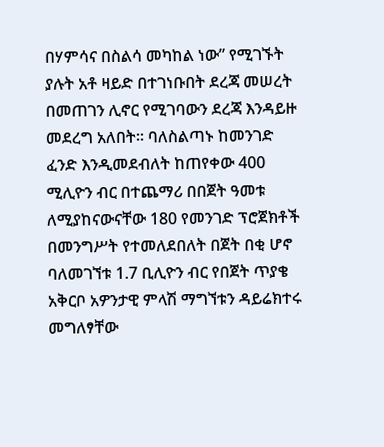በሃምሳና በስልሳ መካከል ነው” የሚገኙት ያሉት አቶ ዛይድ በተገነቡበት ደረጃ መሠረት በመጠገን ሊኖር የሚገባውን ደረጃ እንዳይዙ መደረግ አለበት፡፡ ባለስልጣኑ ከመንገድ ፈንድ እንዲመደብለት ከጠየቀው 400 ሚሊዮን ብር በተጨማሪ በበጀት ዓመቱ ለሚያከናውናቸው 180 የመንገድ ፕሮጀክቶች በመንግሥት የተመለደበለት በጀት በቂ ሆኖ ባለመገኘቱ 1.7 ቢሊዮን ብር የበጀት ጥያቄ አቅርቦ አዎንታዊ ምላሽ ማግኘቱን ዳይሬክተሩ መግለፃቸው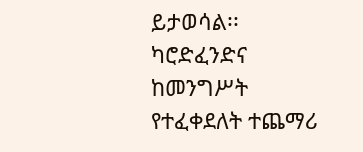ይታወሳል፡፡ ካሮድፈንድና ከመንግሥት የተፈቀደለት ተጨማሪ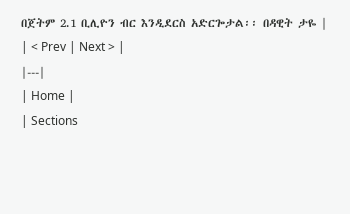በጀትም 2.1 ቢሊዮን ብር እንዲደርስ አድርጐታል፡፡ በዳዊት ታዬ |
| < Prev | Next > |
|---|
| Home |
| Sections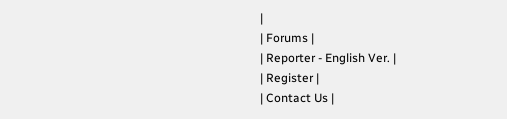|
| Forums |
| Reporter - English Ver. |
| Register |
| Contact Us |